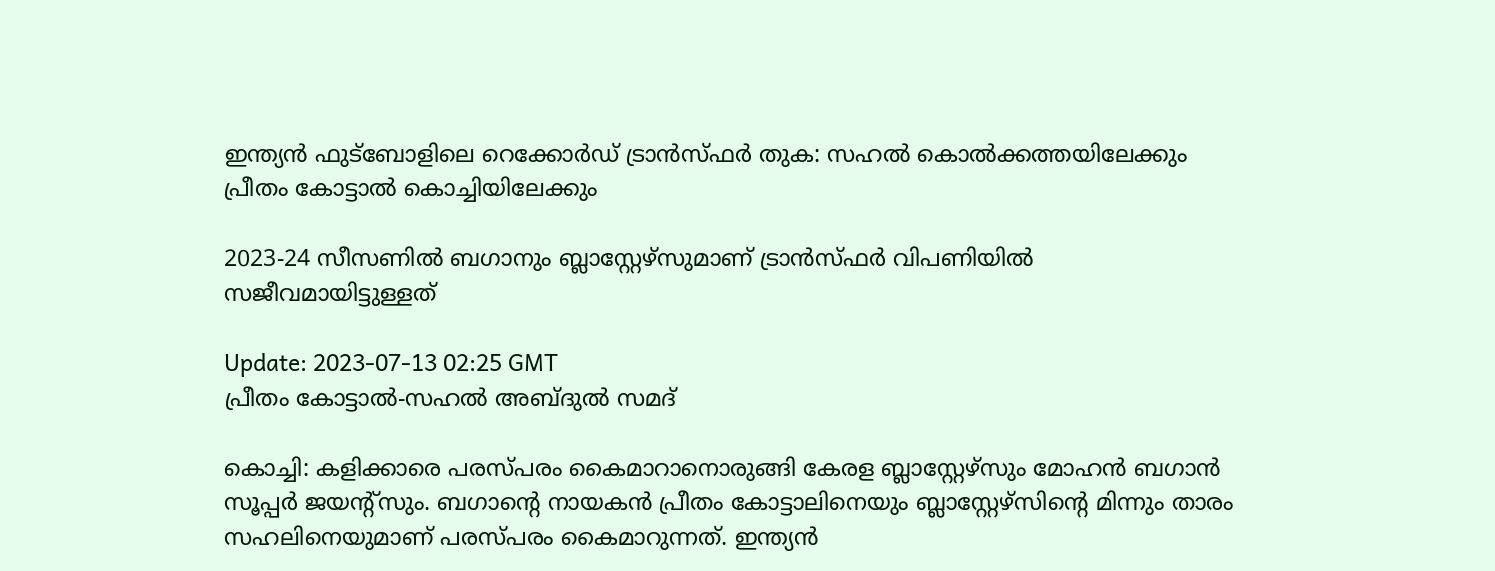ഇന്ത്യൻ ഫുട്‌ബോളിലെ റെക്കോർഡ് ട്രാൻസ്ഫർ തുക: സഹൽ കൊൽക്കത്തയിലേക്കും പ്രീതം കോട്ടാൽ കൊച്ചിയിലേക്കും

2023-24 സീസണിൽ ബഗാനും ബ്ലാസ്റ്റേഴ്സുമാണ് ട്രാൻസ്ഫർ വിപണിയിൽ സജീവമായിട്ടുള്ളത്

Update: 2023-07-13 02:25 GMT
പ്രീതം കോട്ടാല്‍-സഹല്‍ അബ്ദുല്‍ സമദ്

കൊച്ചി: കളിക്കാരെ പരസ്പരം കൈമാറാനൊരുങ്ങി കേരള ബ്ലാസ്റ്റേഴ്‌സും മോഹൻ ബഗാൻ സൂപ്പർ ജയന്റ്‌സും. ബഗാന്റെ നായകൻ പ്രീതം കോട്ടാലിനെയും ബ്ലാസ്റ്റേഴ്‌സിന്റെ മിന്നും താരം സഹലിനെയുമാണ് പരസ്പരം കൈമാറുന്നത്. ഇന്ത്യൻ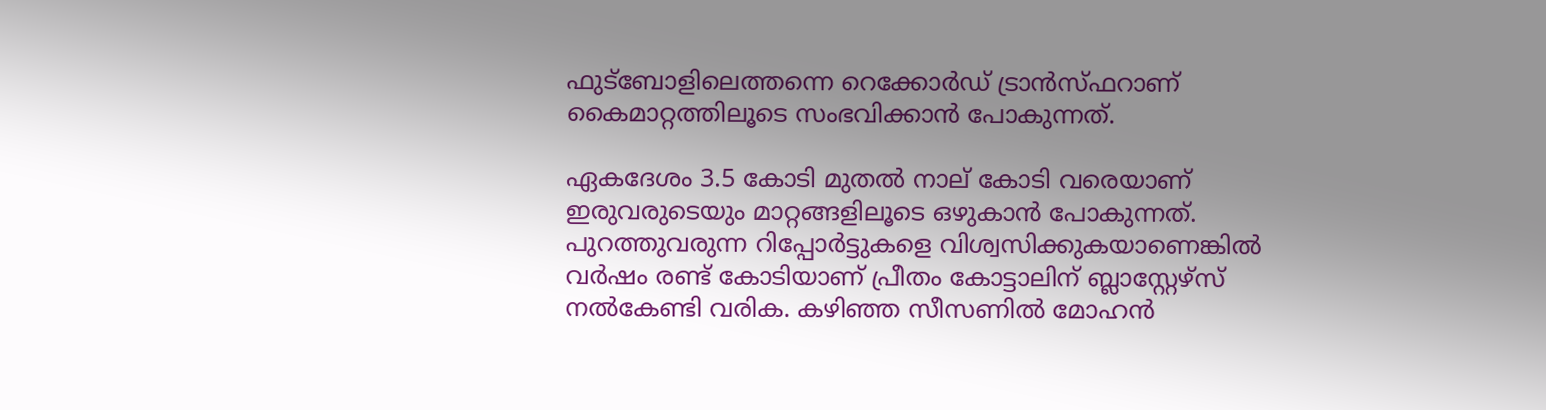ഫുട്‌ബോളിലെത്തന്നെ റെക്കോർഡ് ട്രാൻസ്ഫറാണ് കൈമാറ്റത്തിലൂടെ സംഭവിക്കാൻ പോകുന്നത്.

ഏകദേശം 3.5 കോടി മുതൽ നാല് കോടി വരെയാണ് ഇരുവരുടെയും മാറ്റങ്ങളിലൂടെ ഒഴുകാന്‍ പോകുന്നത്. പുറത്തുവരുന്ന റിപ്പോർട്ടുകളെ വിശ്വസിക്കുകയാണെങ്കിൽ വർഷം രണ്ട് കോടിയാണ് പ്രീതം കോട്ടാലിന് ബ്ലാസ്റ്റേഴ്‌സ് നൽകേണ്ടി വരിക. കഴിഞ്ഞ സീസണിൽ മോഹൻ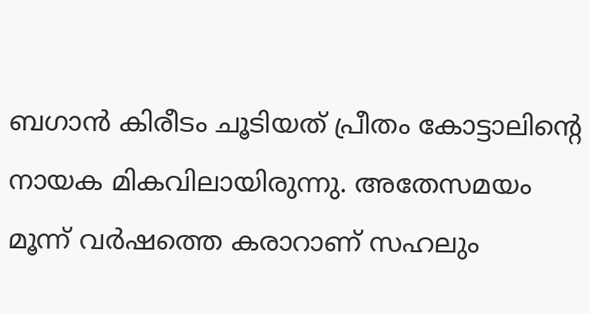ബഗാൻ കിരീടം ചൂടിയത് പ്രീതം കോട്ടാലിന്റെ നായക മികവിലായിരുന്നു. അതേസമയം മൂന്ന് വർഷത്തെ കരാറാണ് സഹലും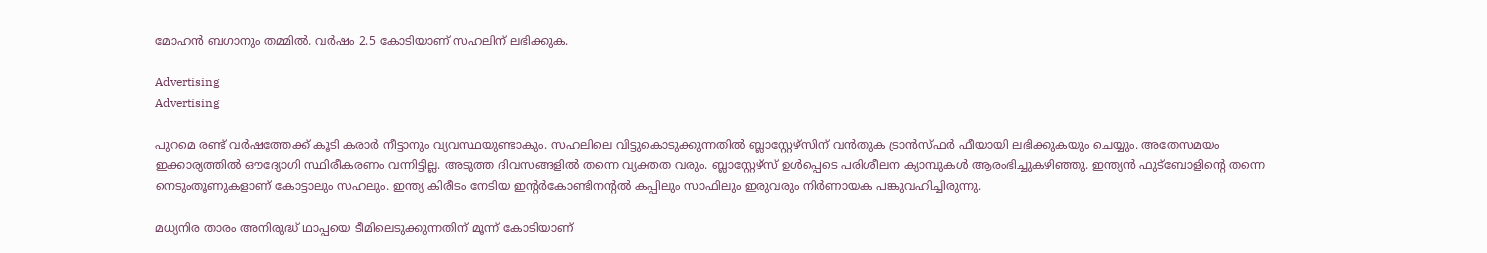മോഹൻ ബഗാനും തമ്മിൽ. വർഷം 2.5 കോടിയാണ് സഹലിന് ലഭിക്കുക.

Advertising
Advertising

പുറമെ രണ്ട് വർഷത്തേക്ക് കൂടി കരാർ നീട്ടാനും വ്യവസ്ഥയുണ്ടാകും. സഹലിലെ വിട്ടുകൊടുക്കുന്നതിൽ ബ്ലാസ്റ്റേഴ്‌സിന് വൻതുക ട്രാൻസ്ഫർ ഫീയായി ലഭിക്കുകയും ചെയ്യും. അതേസമയം ഇക്കാര്യത്തിൽ ഔദ്യോഗി സ്ഥിരീകരണം വന്നിട്ടില്ല. അടുത്ത ദിവസങ്ങളിൽ തന്നെ വ്യക്തത വരും. ബ്ലാസ്റ്റേഴ്‌സ് ഉൾപ്പെടെ പരിശീലന ക്യാമ്പുകൾ ആരംഭിച്ചുകഴിഞ്ഞു. ഇന്ത്യൻ ഫുട്‌ബോളിന്റെ തന്നെ നെടുംതൂണുകളാണ് കോട്ടാലും സഹലും. ഇന്ത്യ കിരീടം നേടിയ ഇന്റർകോണ്ടിനന്റൽ കപ്പിലും സാഫിലും ഇരുവരും നിർണായക പങ്കുവഹിച്ചിരുന്നു.

മധ്യനിര താരം അനിരുദ്ധ് ഥാപ്പയെ ടീമിലെടുക്കുന്നതിന് മൂന്ന് കോടിയാണ്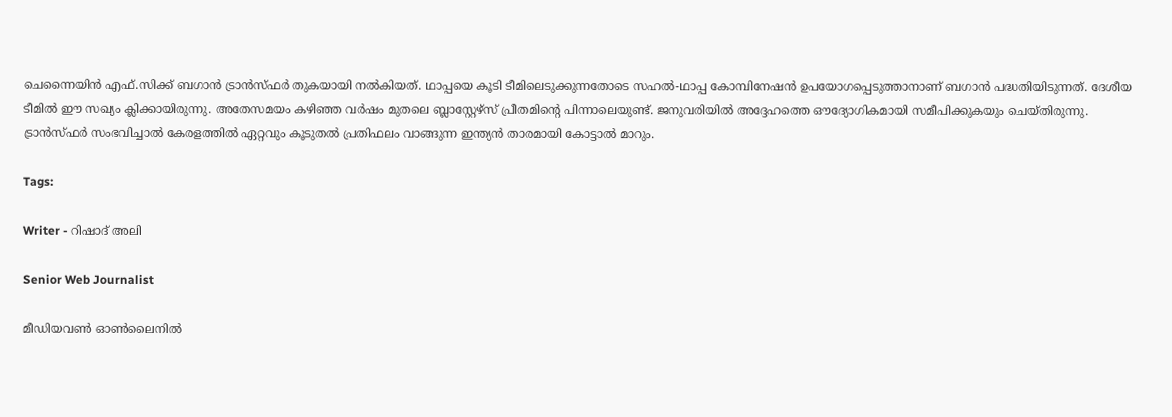ചെന്നൈയിന്‍ എഫ്.സിക്ക് ബഗാൻ ട്രാൻസ്ഫർ തുകയായി നല്‍കിയത്. ഥാപ്പയെ കൂടി ടീമിലെടുക്കുന്നതോടെ സഹൽ-ഥാപ്പ കോമ്പിനേഷൻ ഉപയോഗപ്പെടുത്താനാണ് ബഗാന്‍ പദ്ധതിയിടുന്നത്. ദേശീയ ടീമില്‍ ഈ സഖ്യം ക്ലിക്കായിരുന്നു. അതേസമയം കഴിഞ്ഞ വർഷം മുതലെ ബ്ലാസ്റ്റേഴ്സ് പ്രീതമിന്റെ പിന്നാലെയുണ്ട്. ജനുവരിയിൽ അദ്ദേഹത്തെ ഔദ്യോഗികമായി സമീപിക്കുകയും ചെയ്തിരുന്നു. ട്രാന്‍സ്ഫര്‍ സംഭവിച്ചാല്‍ കേരളത്തിൽ ഏറ്റവും കൂടുതൽ പ്രതിഫലം വാങ്ങുന്ന ഇന്ത്യൻ താരമായി കോട്ടാൽ മാറും.

Tags:

Writer - റിഷാദ് അലി

Senior Web Journalist

മീഡിയവൺ ഓൺലൈനിൽ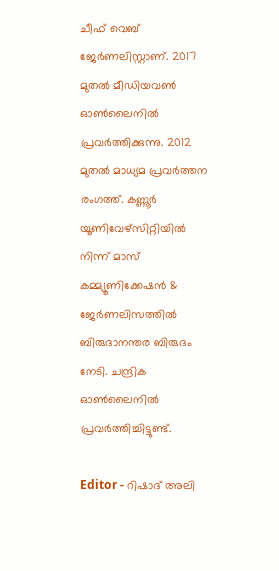ചീഫ് വെബ് ജേർണലിസ്റ്റാണ്. 2017 മുതൽ മീഡിയവൺ ഓൺലൈനിൽ പ്രവർത്തിക്കുന്നു. 2012 മുതൽ മാധ്യമ പ്രവർത്തന രംഗത്ത്. കണ്ണൂര്‍ യൂണിവേഴ്‌സിറ്റിയിൽ നിന്ന് മാസ് കമ്മ്യൂണിക്കേഷന്‍ & ജേര്‍ണലിസത്തില്‍ ബിരുദാനന്തര ബിരുദം നേടി. ചന്ദ്രിക ഓണ്‍ലൈനില്‍ പ്രവര്‍ത്തിച്ചിട്ടുണ്ട്.

Editor - റിഷാദ് അലി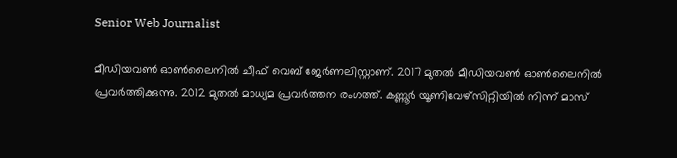Senior Web Journalist

മീഡിയവൺ ഓൺലൈനിൽ ചീഫ് വെബ് ജേർണലിസ്റ്റാണ്. 2017 മുതൽ മീഡിയവൺ ഓൺലൈനിൽ പ്രവർത്തിക്കുന്നു. 2012 മുതൽ മാധ്യമ പ്രവർത്തന രംഗത്ത്. കണ്ണൂര്‍ യൂണിവേഴ്‌സിറ്റിയിൽ നിന്ന് മാസ്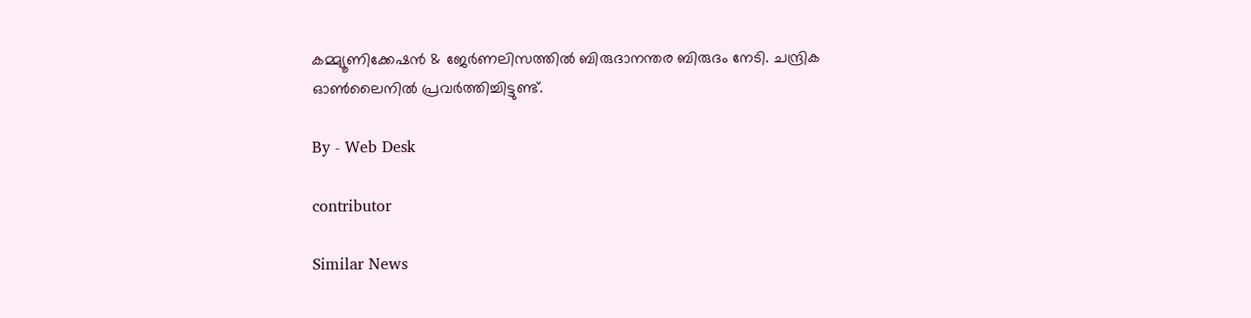കമ്മ്യൂണിക്കേഷന്‍ & ജേര്‍ണലിസത്തില്‍ ബിരുദാനന്തര ബിരുദം നേടി. ചന്ദ്രിക ഓണ്‍ലൈനില്‍ പ്രവര്‍ത്തിച്ചിട്ടുണ്ട്.

By - Web Desk

contributor

Similar News